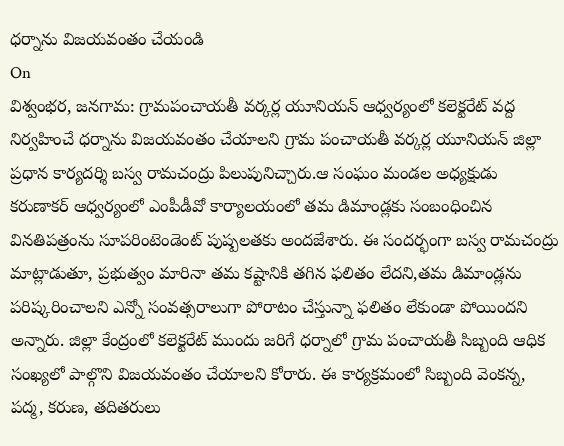ధర్నాను విజయవంతం చేయండి
On
విశ్వంభర, జనగామ: గ్రామపంచాయతీ వర్కర్ల యూనియన్ ఆధ్వర్యంలో కలెక్టరేట్ వద్ద నిర్వహించే ధర్నాను విజయవంతం చేయాలని గ్రామ పంచాయతీ వర్కర్ల యూనియన్ జిల్లా ప్రధాన కార్యదర్శి బస్వ రామచంద్రు పిలుపునిచ్చారు.ఆ సంఘం మండల అధ్యక్షుడు కరుణాకర్ ఆధ్వర్యంలో ఎంపీడీవో కార్యాలయంలో తమ డిమాండ్లకు సంబంధించిన వినతిపత్రంను సూపరింటెండెంట్ పుష్పలతకు అందజేశారు. ఈ సందర్భంగా బస్వ రామచంద్రు మాట్లాడుతూ, ప్రభుత్వం మారినా తమ కష్టానికి తగిన ఫలితం లేదని,తమ డిమాండ్లను పరిష్కరించాలని ఎన్నో సంవత్సరాలుగా పోరాటం చేస్తున్నా ఫలితం లేకుండా పోయిందని అన్నారు. జిల్లా కేంద్రంలో కలెక్టరేట్ ముందు జరిగే ధర్నాలో గ్రామ పంచాయతీ సిబ్బంది ఆధిక సంఖ్యలో పాల్గొని విజయవంతం చేయాలని కోరారు. ఈ కార్యక్రమంలో సిబ్బంది వెంకన్న, పద్మ, కరుణ, తదితరులు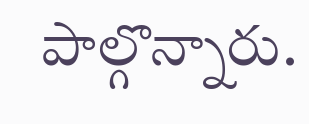పాల్గొన్నారు.